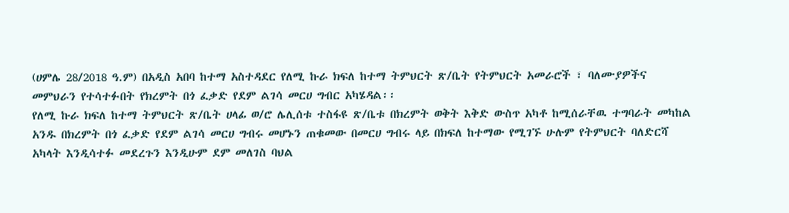(ሀምሌ 28/2018 ዓ.ም) በአዲስ አበባ ከተማ አስተዳደር የለሚ ኩራ ክፍለ ከተማ ትምህርት ጽ/ቤት የትምህርት አመራሮች ፣ ባለሙያዎችና መምህራን የተሳተፉበት የክረምት በጎ ፈቃድ የደም ልገሳ መርሀ ግብር አካሄዳል፡፡
የለሚ ኩራ ክፍለ ከተማ ትምህርት ጽ/ቤት ሀላፊ ወ/ሮ ሌሊሰቱ ተስፋዩ ጽ/ቤቱ በክረምት ወቅት እቅድ ውስጥ አካቶ ከሚሰራቸዉ ተግባራት መካከል አንዱ በክረምት በጎ ፈቃድ የደም ልገሳ መርሀ ግብሩ መሆኑን ጠቁመው በመርሀ ግብሩ ላይ በክፍለ ከተማው የሚገኙ ሁሉም የትምህርት ባለድርሻ አካላት እንዲሳተፉ መደረጉን እንዲሁም ደም መለገስ ባህል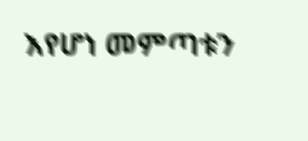እየሆነ መምጣቱን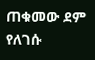ጠቁመው ደም የለገሱ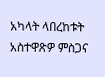አካላት ላበረከቱት አስተዋጽዎ ምስጋና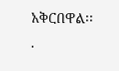አቅርበዋል፡፡
.